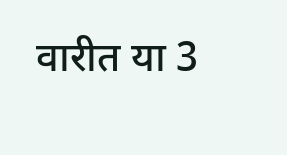वारीत या 3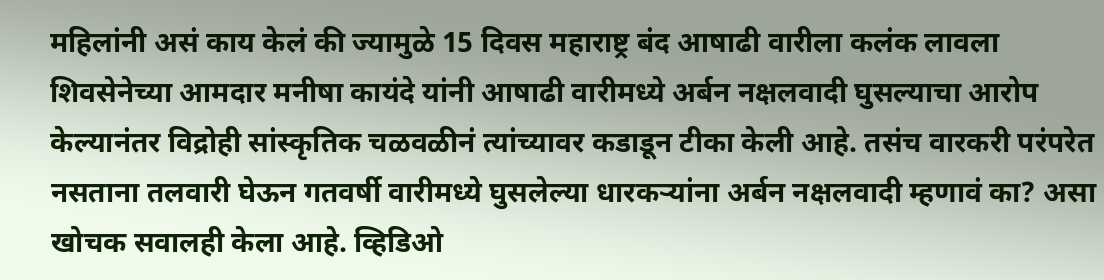महिलांनी असं काय केलं की ज्यामुळे 15 दिवस महाराष्ट्र बंद आषाढी वारीला कलंक लावला
शिवसेनेच्या आमदार मनीषा कायंदे यांनी आषाढी वारीमध्ये अर्बन नक्षलवादी घुसल्याचा आरोप केल्यानंतर विद्रोही सांस्कृतिक चळवळीनं त्यांच्यावर कडाडून टीका केली आहे. तसंच वारकरी परंपरेत नसताना तलवारी घेऊन गतवर्षी वारीमध्ये घुसलेल्या धारकऱ्यांना अर्बन नक्षलवादी म्हणावं का? असा खोचक सवालही केला आहे. व्हिडिओ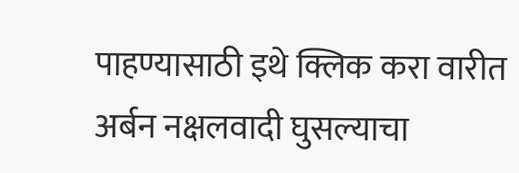पाहण्यासाठी इथे क्लिक करा वारीत अर्बन नक्षलवादी घुसल्याचा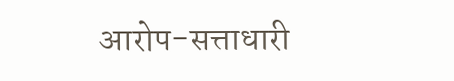आरोप-सत्ताधारी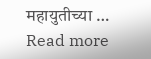महायुतीच्या … Read more